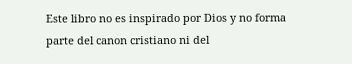Este libro no es inspirado por Dios y no forma parte del canon cristiano ni del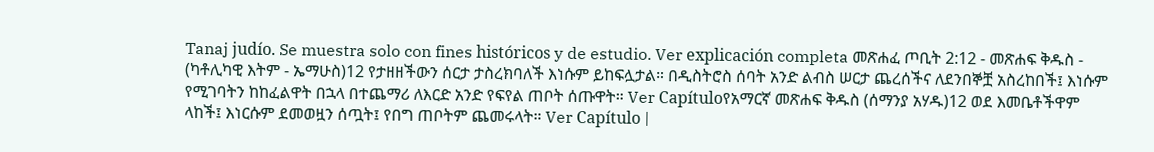Tanaj judío. Se muestra solo con fines históricos y de estudio. Ver explicación completa መጽሐፈ ጦቢት 2:12 - መጽሐፍ ቅዱስ - (ካቶሊካዊ እትም - ኤማሁስ)12 የታዘዘችውን ሰርታ ታስረክባለች እነሱም ይከፍሏታል። በዲስትሮስ ሰባት አንድ ልብስ ሠርታ ጨረሰችና ለደንበኞቿ አስረከበች፤ እነሱም የሚገባትን ከከፈልዋት በኋላ በተጨማሪ ለእርድ አንድ የፍየል ጠቦት ሰጡዋት። Ver Capítuloየአማርኛ መጽሐፍ ቅዱስ (ሰማንያ አሃዱ)12 ወደ እመቤቶችዋም ላከች፤ እነርሱም ደመወዟን ሰጧት፤ የበግ ጠቦትም ጨመሩላት። Ver Capítulo |